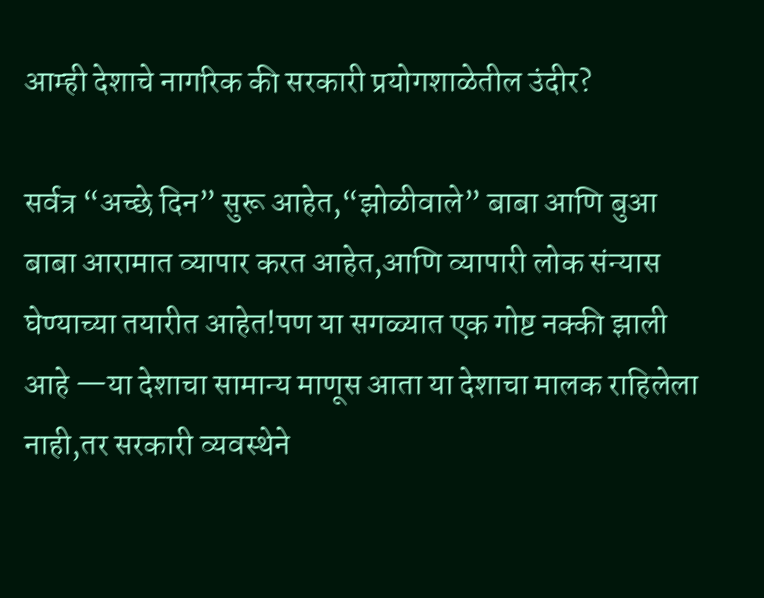आम्ही देशाचे नागरिक की सरकारी प्रयोगशाळेतील उंदीर?

सर्वत्र “अच्छे दिन” सुरू आहेत,“झोळीवाले” बाबा आणि बुआ बाबा आरामात व्यापार करत आहेत,आणि व्यापारी लोक संन्यास घेण्याच्या तयारीत आहेत!पण या सगळ्यात एक गोष्ट नक्की झाली आहे —या देशाचा सामान्य माणूस आता या देशाचा मालक राहिलेला नाही,तर सरकारी व्यवस्थेने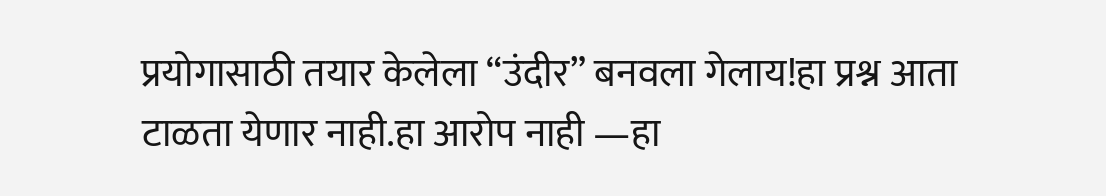प्रयोगासाठी तयार केलेला “उंदीर” बनवला गेलाय!हा प्रश्न आता टाळता येणार नाही.हा आरोप नाही —हा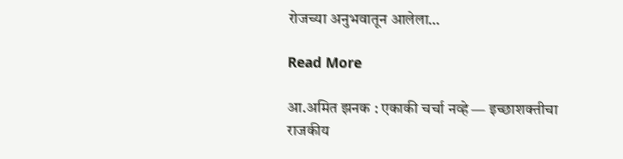रोजच्या अनुभवातून आलेला…

Read More

आ.अमित झनक : एकाकी चर्चा नव्हे — इच्छाशक्तीचा राजकीय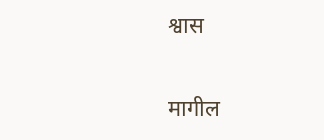श्वास

मागील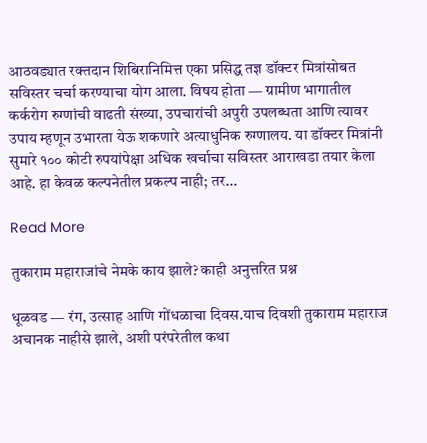आठवड्यात रक्तदान शिबिरानिमित्त एका प्रसिद्ध तज्ञ डॉक्टर मित्रांसोबत सविस्तर चर्चा करण्याचा योग आला. विषय होता — ग्रामीण भागातील कर्करोग रुग्णांची वाढती संख्या, उपचारांची अपुरी उपलब्धता आणि त्यावर उपाय म्हणून उभारता येऊ शकणारे अत्याधुनिक रुग्णालय. या डॉक्टर मित्रांनी सुमारे १०० कोटी रुपयांपेक्षा अधिक खर्चाचा सविस्तर आराखडा तयार केला आहे. हा केवळ कल्पनेतील प्रकल्प नाही; तर…

Read More

तुकाराम महाराजांचे नेमके काय झाले? काही अनुत्तरित प्रश्न

धूळवड — रंग, उत्साह आणि गोंधळाचा दिवस.याच दिवशी तुकाराम महाराज अचानक नाहीसे झाले, अशी परंपरेतील कथा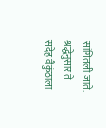सांगितली जाते. श्रद्धेनुसार ते सदेह वैकुंठाला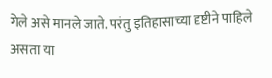गेले असे मानले जाते. परंतु इतिहासाच्या दृष्टीने पाहिले असता या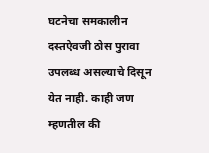घटनेचा समकालीन दस्तऐवजी ठोस पुरावा उपलब्ध असल्याचे दिसून येत नाही. काही जण म्हणतील की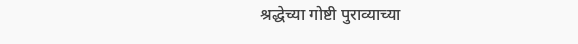श्रद्धेच्या गोष्टी पुराव्याच्या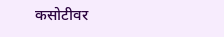कसोटीवर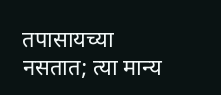तपासायच्या नसतात; त्या मान्य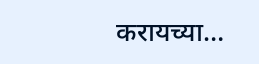करायच्या…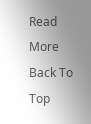Read More
Back To Top